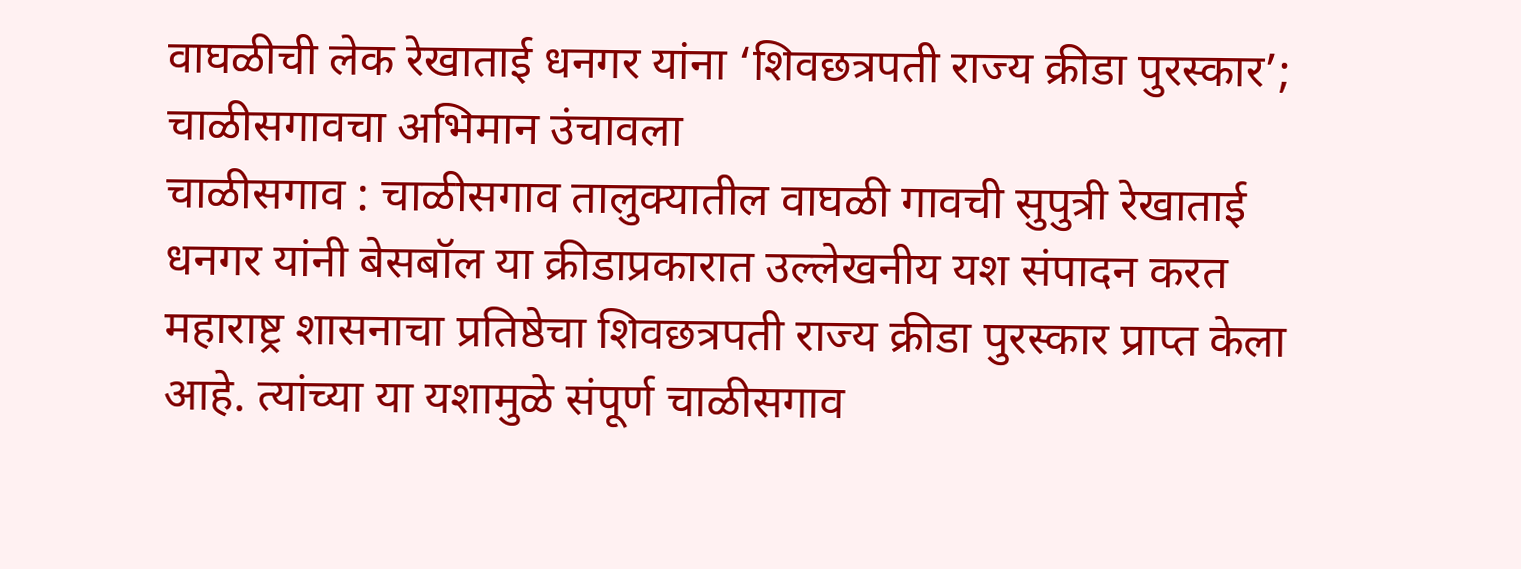वाघळीची लेक रेखाताई धनगर यांना ‘शिवछत्रपती राज्य क्रीडा पुरस्कार’; चाळीसगावचा अभिमान उंचावला
चाळीसगाव : चाळीसगाव तालुक्यातील वाघळी गावची सुपुत्री रेखाताई धनगर यांनी बेसबॉल या क्रीडाप्रकारात उल्लेखनीय यश संपादन करत महाराष्ट्र शासनाचा प्रतिष्ठेचा शिवछत्रपती राज्य क्रीडा पुरस्कार प्राप्त केला आहे. त्यांच्या या यशामुळे संपूर्ण चाळीसगाव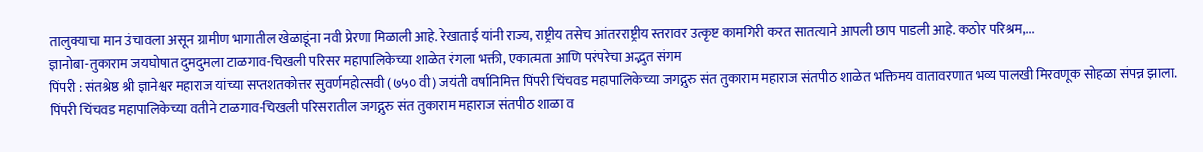तालुक्याचा मान उंचावला असून ग्रामीण भागातील खेळाडूंना नवी प्रेरणा मिळाली आहे. रेखाताई यांनी राज्य, राष्ट्रीय तसेच आंतरराष्ट्रीय स्तरावर उत्कृष्ट कामगिरी करत सातत्याने आपली छाप पाडली आहे. कठोर परिश्रम,...
ज्ञानोबा-तुकाराम जयघोषात दुमदुमला टाळगाव-चिखली परिसर महापालिकेच्या शाळेत रंगला भक्ती, एकात्मता आणि परंपरेचा अद्भुत संगम
पिंपरी : संतश्रेष्ठ श्री ज्ञानेश्वर महाराज यांच्या सप्तशतकोत्तर सुवर्णमहोत्सवी (७५० वी) जयंती वर्षानिमित्त पिंपरी चिंचवड महापालिकेच्या जगद्गुरु संत तुकाराम महाराज संतपीठ शाळेत भक्तिमय वातावरणात भव्य पालखी मिरवणूक सोहळा संपन्न झाला. पिंपरी चिंचवड महापालिकेच्या वतीने टाळगाव-चिखली परिसरातील जगद्गुरु संत तुकाराम महाराज संतपीठ शाळा व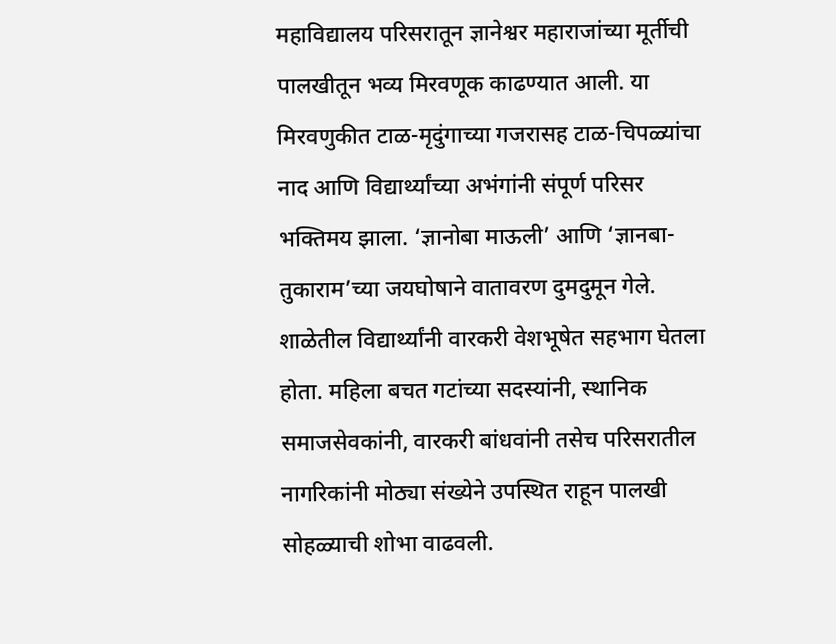महाविद्यालय परिसरातून ज्ञानेश्वर महाराजांच्या मूर्तीची पालखीतून भव्य मिरवणूक काढण्यात आली. या मिरवणुकीत टाळ-मृदुंगाच्या गजरासह टाळ-चिपळ्यांचा नाद आणि विद्यार्थ्यांच्या अभंगांनी संपूर्ण परिसर भक्तिमय झाला. ‘ज्ञानोबा माऊली’ आणि ‘ज्ञानबा-तुकाराम’च्या जयघोषाने वातावरण दुमदुमून गेले. शाळेतील विद्यार्थ्यांनी वारकरी वेशभूषेत सहभाग घेतला होता. महिला बचत गटांच्या सदस्यांनी, स्थानिक समाजसेवकांनी, वारकरी बांधवांनी तसेच परिसरातील नागरिकांनी मोठ्या संख्येने उपस्थित राहून पालखी सोहळ्याची शोभा वाढवली.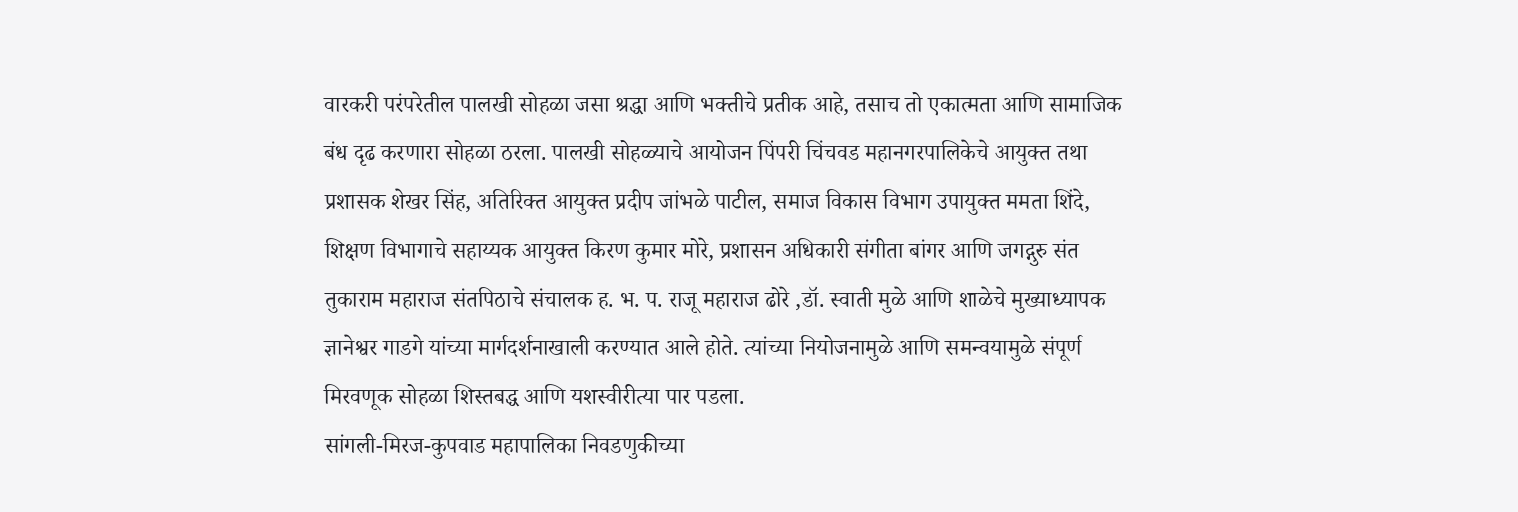वारकरी परंपरेतील पालखी सोहळा जसा श्रद्धा आणि भक्तीचे प्रतीक आहे, तसाच तो एकात्मता आणि सामाजिक बंध दृढ करणारा सोहळा ठरला. पालखी सोहळ्याचे आयोजन पिंपरी चिंचवड महानगरपालिकेचे आयुक्त तथा प्रशासक शेखर सिंह, अतिरिक्त आयुक्त प्रदीप जांभळे पाटील, समाज विकास विभाग उपायुक्त ममता शिंदे, शिक्षण विभागाचे सहाय्यक आयुक्त किरण कुमार मोरे, प्रशासन अधिकारी संगीता बांगर आणि जगद्गुरु संत तुकाराम महाराज संतपिठाचे संचालक ह. भ. प. राजू महाराज ढोरे ,डॉ. स्वाती मुळे आणि शाळेचे मुख्याध्यापक ज्ञानेश्वर गाडगे यांच्या मार्गदर्शनाखाली करण्यात आले होते. त्यांच्या नियोजनामुळे आणि समन्वयामुळे संपूर्ण मिरवणूक सोहळा शिस्तबद्ध आणि यशस्वीरीत्या पार पडला.
सांगली-मिरज-कुपवाड महापालिका निवडणुकीच्या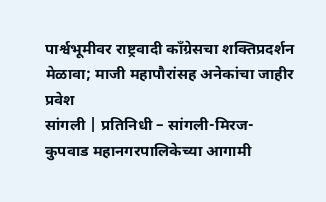पार्श्वभूमीवर राष्ट्रवादी काँग्रेसचा शक्तिप्रदर्शन मेळावा; माजी महापौरांसह अनेकांचा जाहीर प्रवेश
सांगली | प्रतिनिधी – सांगली-मिरज-कुपवाड महानगरपालिकेच्या आगामी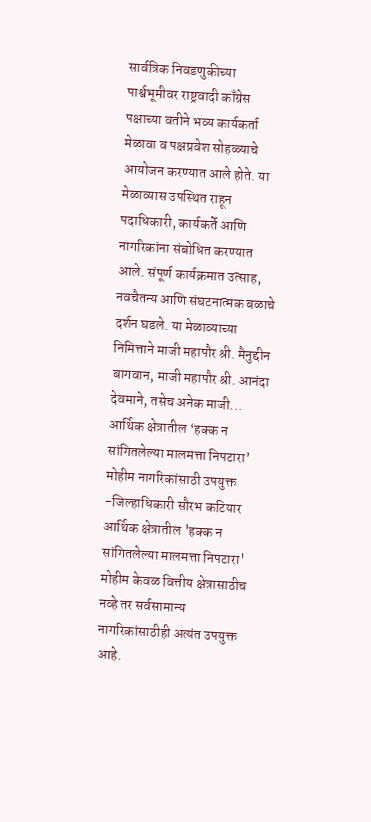सार्वत्रिक निवडणुकीच्या पार्श्वभूमीवर राष्ट्रवादी काँग्रेस पक्षाच्या वतीने भव्य कार्यकर्ता मेळावा व पक्षप्रवेश सोहळ्याचे आयोजन करण्यात आले होते. या मेळाव्यास उपस्थित राहून पदाधिकारी, कार्यकर्ते आणि नागरिकांना संबोधित करण्यात आले. संपूर्ण कार्यक्रमात उत्साह, नवचैतन्य आणि संघटनात्मक बळाचे दर्शन घडले. या मेळाव्याच्या निमित्ताने माजी महापौर श्री. मैनुद्दीन बागवान, माजी महापौर श्री. आनंदा देवमाने, तसेच अनेक माजी...
आर्थिक क्षेत्रातील ‘हक्क न सांगितलेल्या मालमत्ता निपटारा’ मोहीम नागरिकांसाठी उपयुक्त -जिल्हाधिकारी सौरभ कटियार
आर्थिक क्षेत्रातील 'हक्क न सांगितलेल्या मालमत्ता निपटारा' मोहीम केवळ वित्तीय क्षेत्रासाठीच नव्हे तर सर्वसामान्य नागरिकांसाठीही अत्यंत उपयुक्त आहे.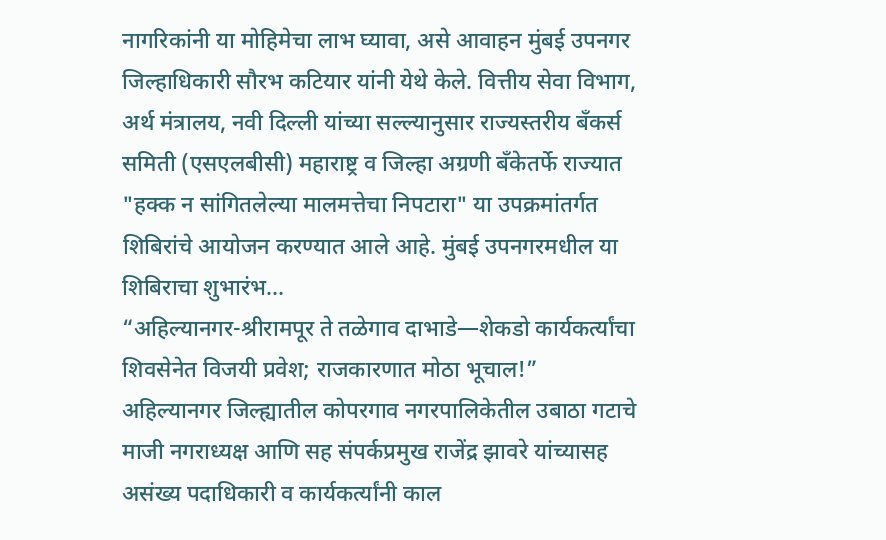नागरिकांनी या मोहिमेचा लाभ घ्यावा, असे आवाहन मुंबई उपनगर जिल्हाधिकारी सौरभ कटियार यांनी येथे केले. वित्तीय सेवा विभाग, अर्थ मंत्रालय, नवी दिल्ली यांच्या सल्ल्यानुसार राज्यस्तरीय बँकर्स समिती (एसएलबीसी) महाराष्ट्र व जिल्हा अग्रणी बँकेतर्फे राज्यात "हक्क न सांगितलेल्या मालमत्तेचा निपटारा" या उपक्रमांतर्गत शिबिरांचे आयोजन करण्यात आले आहे. मुंबई उपनगरमधील या शिबिराचा शुभारंभ...
“अहिल्यानगर-श्रीरामपूर ते तळेगाव दाभाडे—शेकडो कार्यकर्त्यांचा शिवसेनेत विजयी प्रवेश; राजकारणात मोठा भूचाल!”
अहिल्यानगर जिल्ह्यातील कोपरगाव नगरपालिकेतील उबाठा गटाचे माजी नगराध्यक्ष आणि सह संपर्कप्रमुख राजेंद्र झावरे यांच्यासह असंख्य पदाधिकारी व कार्यकर्त्यांनी काल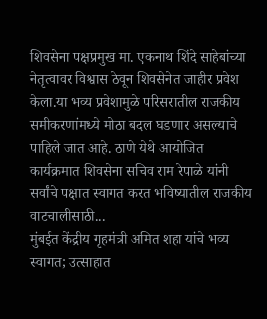शिवसेना पक्षप्रमुख मा. एकनाथ शिंदे साहेबांच्या नेतृत्वावर विश्वास ठेवून शिवसेनेत जाहीर प्रवेश केला.या भव्य प्रवेशामुळे परिसरातील राजकीय समीकरणांमध्ये मोठा बदल घडणार असल्याचे पाहिले जात आहे. ठाणे येथे आयोजित कार्यक्रमात शिवसेना सचिव राम रेपाळे यांनी सर्वांचे पक्षात स्वागत करत भविष्यातील राजकीय वाटचालीसाठी...
मुंबईत केंद्रीय गृहमंत्री अमित शहा यांचे भव्य स्वागत; उत्साहात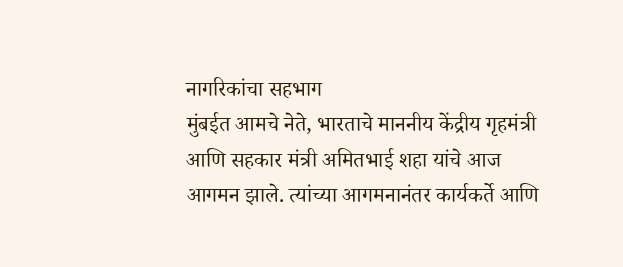नागरिकांचा सहभाग
मुंबईत आमचे नेते, भारताचे माननीय केंद्रीय गृहमंत्री आणि सहकार मंत्री अमितभाई शहा यांचे आज आगमन झाले. त्यांच्या आगमनानंतर कार्यकर्ते आणि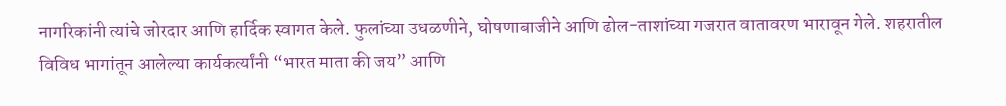नागरिकांनी त्यांचे जोरदार आणि हार्दिक स्वागत केले. फुलांच्या उधळणीने, घोषणाबाजीने आणि ढोल-ताशांच्या गजरात वातावरण भारावून गेले. शहरातील विविध भागांतून आलेल्या कार्यकर्त्यांनी “भारत माता की जय” आणि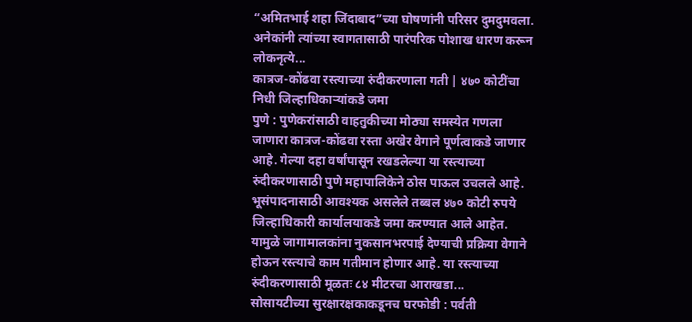“अमितभाई शहा जिंदाबाद”च्या घोषणांनी परिसर दुमदुमवला. अनेकांनी त्यांच्या स्वागतासाठी पारंपरिक पोशाख धारण करून लोकनृत्ये...
कात्रज-कोंढवा रस्त्याच्या रुंदीकरणाला गती | ४७० कोटींचा निधी जिल्हाधिकाऱ्यांकडे जमा
पुणे : पुणेकरांसाठी वाहतुकीच्या मोठ्या समस्येत गणला जाणारा कात्रज-कोंढवा रस्ता अखेर वेगाने पूर्णत्वाकडे जाणार आहे. गेल्या दहा वर्षांपासून रखडलेल्या या रस्त्याच्या रुंदीकरणासाठी पुणे महापालिकेने ठोस पाऊल उचलले आहे. भूसंपादनासाठी आवश्यक असलेले तब्बल ४७० कोटी रुपये जिल्हाधिकारी कार्यालयाकडे जमा करण्यात आले आहेत. यामुळे जागामालकांना नुकसानभरपाई देण्याची प्रक्रिया वेगाने होऊन रस्त्याचे काम गतीमान होणार आहे. या रस्त्याच्या रुंदीकरणासाठी मूळतः ८४ मीटरचा आराखडा...
सोसायटीच्या सुरक्षारक्षकाकडूनच घरफोडी : पर्वती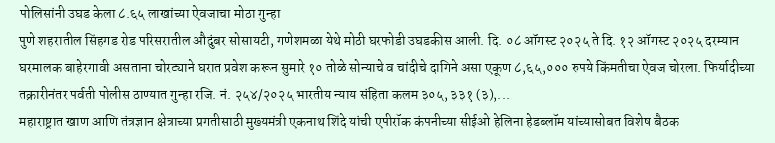पोलिसांनी उघड केला ८.६५ लाखांच्या ऐवजाचा मोठा गुन्हा
पुणे शहरातील सिंहगड रोड परिसरातील औदुंबर सोसायटी, गणेशमळा येथे मोठी घरफोडी उघडकीस आली. दि. ०८ ऑगस्ट २०२५ ते दि. १२ ऑगस्ट २०२५ दरम्यान घरमालक बाहेरगावी असताना चोरट्याने घरात प्रवेश करून सुमारे १० तोळे सोन्याचे व चांदीचे दागिने असा एकूण ८,६५,००० रुपये किंमतीचा ऐवज चोरला. फिर्यादीच्या तक्रारीनंतर पर्वती पोलीस ठाण्यात गुन्हा रजि. नं. २५४/२०२५ भारतीय न्याय संहिता कलम ३०५, ३३१ (३),...
महाराष्ट्रात खाण आणि तंत्रज्ञान क्षेत्राच्या प्रगतीसाठी मुख्यमंत्री एकनाथ शिंदे यांची एपीरॉक कंपनीच्या सीईओ हेलिना हेडब्लॉम यांच्यासोबत विशेष बैठक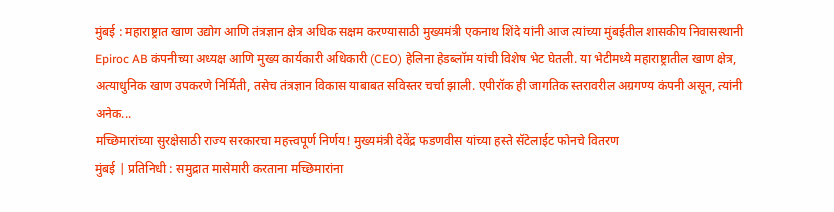मुंबई : महाराष्ट्रात खाण उद्योग आणि तंत्रज्ञान क्षेत्र अधिक सक्षम करण्यासाठी मुख्यमंत्री एकनाथ शिंदे यांनी आज त्यांच्या मुंबईतील शासकीय निवासस्थानी Epiroc AB कंपनीच्या अध्यक्ष आणि मुख्य कार्यकारी अधिकारी (CEO) हेलिना हेडब्लॉम यांची विशेष भेट घेतली. या भेटीमध्ये महाराष्ट्रातील खाण क्षेत्र, अत्याधुनिक खाण उपकरणे निर्मिती, तसेच तंत्रज्ञान विकास याबाबत सविस्तर चर्चा झाली. एपीरॉक ही जागतिक स्तरावरील अग्रगण्य कंपनी असून, त्यांनी अनेक...
मच्छिमारांच्या सुरक्षेसाठी राज्य सरकारचा महत्त्वपूर्ण निर्णय! मुख्यमंत्री देवेंद्र फडणवीस यांच्या हस्ते सॅटेलाईट फोनचे वितरण
मुंबई | प्रतिनिधी : समुद्रात मासेमारी करताना मच्छिमारांना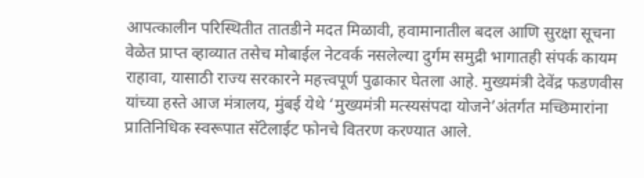आपत्कालीन परिस्थितीत तातडीने मदत मिळावी, हवामानातील बदल आणि सुरक्षा सूचना वेळेत प्राप्त व्हाव्यात तसेच मोबाईल नेटवर्क नसलेल्या दुर्गम समुद्री भागातही संपर्क कायम राहावा, यासाठी राज्य सरकारने महत्त्वपूर्ण पुढाकार घेतला आहे. मुख्यमंत्री देवेंद्र फडणवीस यांच्या हस्ते आज मंत्रालय, मुंबई येथे ‘मुख्यमंत्री मत्स्यसंपदा योजने’अंतर्गत मच्छिमारांना प्रातिनिधिक स्वरूपात सॅटेलाईट फोनचे वितरण करण्यात आले.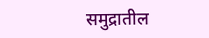समुद्रातील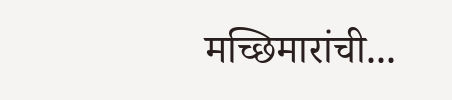मच्छिमारांची...